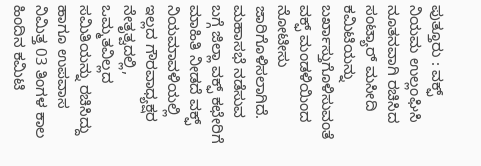ಪುತ್ತೂರು : ವಕ್ಫ್ ನಿಯಮ ಉಲ್ಲಂಘಿಸಿ ನೂತನವಾಗಿ ರಚಿಸಿದ ಸಂಟ್ಯಾರ್ ಮಸೀದಿ ಕಮಿಟಿಯನ್ನು ಬರ್ಖಾಸ್ತುಗೊಳಿಸುವಂತೆ ವಕ್ಫ್ ಮಂಡಳಿಯಿಂದ ನೋಟೀಸು ಜಾರಿಗೊಳಿಸಲಾಗಿದೆ.
ಮಹಾಸಭೆ ನಡೆಸುವ ಬಗ್ಗೆ ಜಿಲ್ಲಾ ವಕ್ಫ್ ಕಛೇರಿಗೆ ಮಾಹಿತಿ ನೀಡದೆ ವಕ್ಫ್ ನಿಯಮಾವಳಿಯಲ್ಲಿ ಇಲ್ಲದ ಗೌರವಾಧ್ಯಕ್ಷರ ನೇತೃತ್ವದಲ್ಲಿ, ಒಮ್ಮತವಿಲ್ಲದ ಸಮಿತಿಯನ್ನು ರಚಿಸಿದ್ದು ಹಾಗೂ ಉಪವಾಸ ನಿಮಿತ್ತ 03 ತಿಂಗಳ ಕಾಲ ಹಿಂದಿನ ಕಮಿಟಿ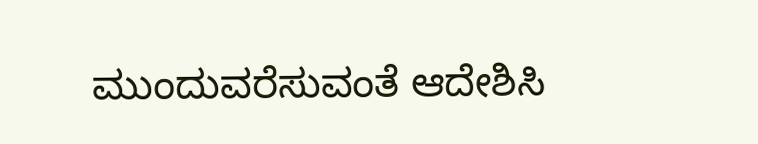ಮುಂದುವರೆಸುವಂತೆ ಆದೇಶಿಸಿ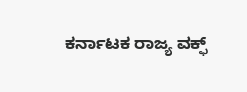ಕರ್ನಾಟಕ ರಾಜ್ಯ ವಕ್ಫ್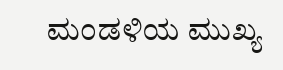ಮಂಡಳಿಯ ಮುಖ್ಯ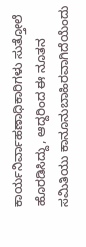ಕಾರ್ಯನಿರ್ವಾಹಣಾಧಿಕಾರಿಗಳು ಸುತ್ತೋಲೆ ಹೊರಡಿಸಿದ್ದು, ಆದ್ದರಿಂದ ಈ ನೂತನ ಸಮಿತಿಯು ಕಾನೂನುಬಾಹಿರವಾಗಿದೆಯೆಂದು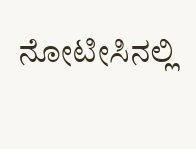ನೋಟೀಸಿನಲ್ಲಿ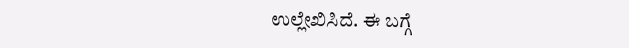ಉಲ್ಲೇಖಿಸಿದೆ. ಈ ಬಗ್ಗೆ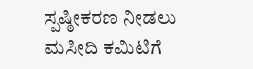ಸ್ಪಷ್ಠೀಕರಣ ನೀಡಲು ಮಸೀದಿ ಕಮಿಟಿಗೆ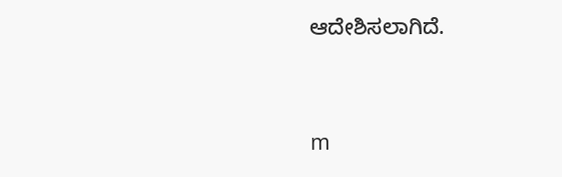ಆದೇಶಿಸಲಾಗಿದೆ.




m